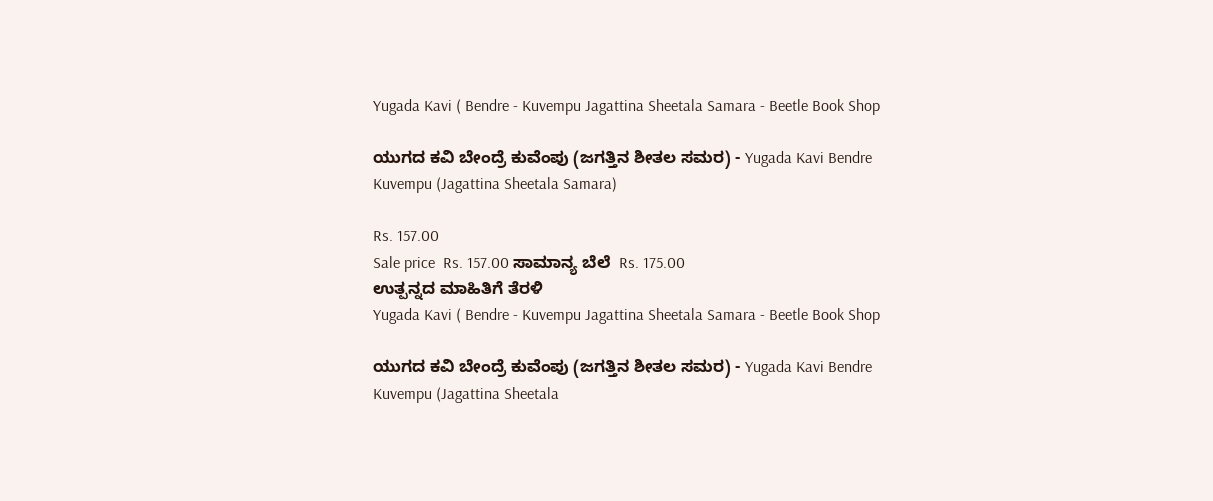Yugada Kavi ( Bendre - Kuvempu Jagattina Sheetala Samara - Beetle Book Shop

ಯುಗದ ಕವಿ ಬೇಂದ್ರೆ ಕುವೆಂಪು (ಜಗತ್ತಿನ ಶೀತಲ ಸಮರ) - Yugada Kavi Bendre Kuvempu (Jagattina Sheetala Samara)

Rs. 157.00
Sale price  Rs. 157.00 ಸಾಮಾನ್ಯ ಬೆಲೆ  Rs. 175.00
ಉತ್ಪನ್ನದ ಮಾಹಿತಿಗೆ ತೆರಳಿ
Yugada Kavi ( Bendre - Kuvempu Jagattina Sheetala Samara - Beetle Book Shop

ಯುಗದ ಕವಿ ಬೇಂದ್ರೆ ಕುವೆಂಪು (ಜಗತ್ತಿನ ಶೀತಲ ಸಮರ) - Yugada Kavi Bendre Kuvempu (Jagattina Sheetala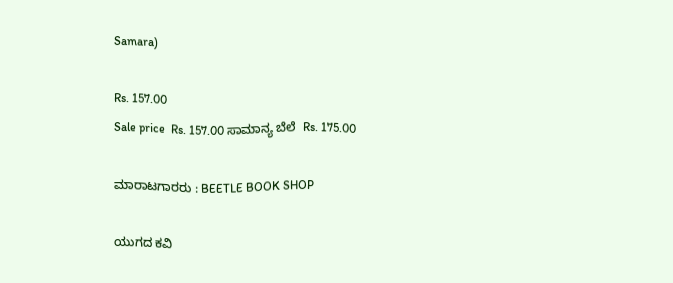Samara)

Rs. 157.00
Sale price  Rs. 157.00 ಸಾಮಾನ್ಯ ಬೆಲೆ  Rs. 175.00

ಮಾರಾಟಗಾರರು : BEETLE BOOK SHOP

ಯುಗದ ಕವಿ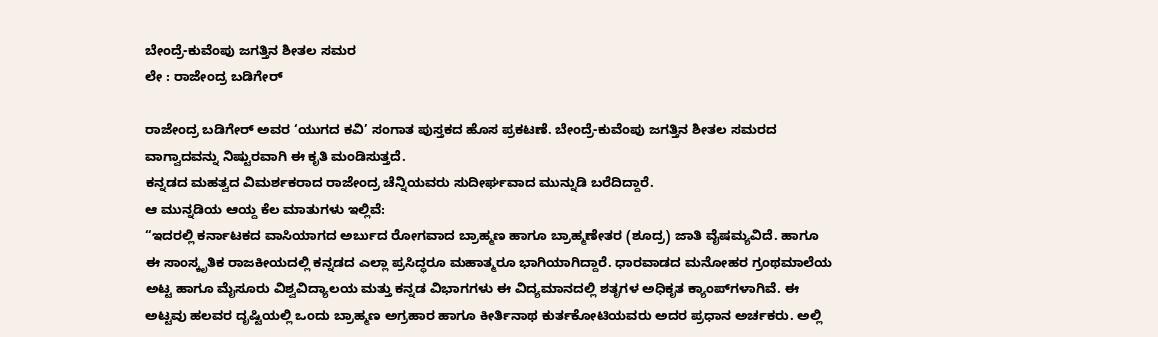ಬೇಂದ್ರೆ-ಕುವೆಂಪು ಜಗತ್ತಿನ ಶೀತಲ ಸಮರ
ಲೇ : ರಾಜೇಂದ್ರ ಬಡಿಗೇರ್

ರಾಜೇಂದ್ರ ಬಡಿಗೇರ್ ಅವರ ‘ಯುಗದ ಕವಿ’ ಸಂಗಾತ ಪುಸ್ತಕದ ಹೊಸ ಪ್ರಕಟಣೆ. ಬೇಂದ್ರೆ-ಕುವೆಂಪು ಜಗತ್ತಿನ ಶೀತಲ ಸಮರದ ವಾಗ್ವಾದವನ್ನು ನಿಷ್ಟುರವಾಗಿ ಈ ಕೃತಿ ಮಂಡಿಸುತ್ತದೆ.
ಕನ್ನಡದ ಮಹತ್ವದ ವಿಮರ್ಶಕರಾದ ರಾಜೇಂದ್ರ ಚೆನ್ನಿಯವರು ಸುದೀರ್ಘವಾದ ಮುನ್ನುಡಿ ಬರೆದಿದ್ದಾರೆ.
ಆ ಮುನ್ನಡಿಯ ಆಯ್ದ ಕೆಲ ಮಾತುಗಳು ಇಲ್ಲಿವೆ:
“ಇದರಲ್ಲಿ ಕರ್ನಾಟಕದ ವಾಸಿಯಾಗದ ಅರ್ಬುದ ರೋಗವಾದ ಬ್ರಾಹ್ಮಣ ಹಾಗೂ ಬ್ರಾಹ್ಮಣೇತರ (ಶೂದ್ರ) ಜಾತಿ ವೈಷಮ್ಯವಿದೆ. ಹಾಗೂ ಈ ಸಾಂಸ್ಕೃತಿಕ ರಾಜಕೀಯದಲ್ಲಿ ಕನ್ನಡದ ಎಲ್ಲಾ ಪ್ರಸಿದ್ಧರೂ ಮಹಾತ್ಮರೂ ಭಾಗಿಯಾಗಿದ್ದಾರೆ. ಧಾರವಾಡದ ಮನೋಹರ ಗ್ರಂಥಮಾಲೆಯ ಅಟ್ಟ ಹಾಗೂ ಮೈಸೂರು ವಿಶ್ವವಿದ್ಯಾಲಯ ಮತ್ತು ಕನ್ನಡ ವಿಭಾಗಗಳು ಈ ವಿದ್ಯಮಾನದಲ್ಲಿ ಶತೃಗಳ ಅಧಿಕೃತ ಕ್ಯಾಂಪ್‌ಗಳಾಗಿವೆ. ಈ ಅಟ್ಟವು ಹಲವರ ದೃಷ್ಟಿಯಲ್ಲಿ ಒಂದು ಬ್ರಾಹ್ಮಣ ಅಗ್ರಹಾರ ಹಾಗೂ ಕೀರ್ತಿನಾಥ ಕುರ್ತಕೋಟಿಯವರು ಅದರ ಪ್ರಧಾನ ಅರ್ಚಕರು. ಅಲ್ಲಿ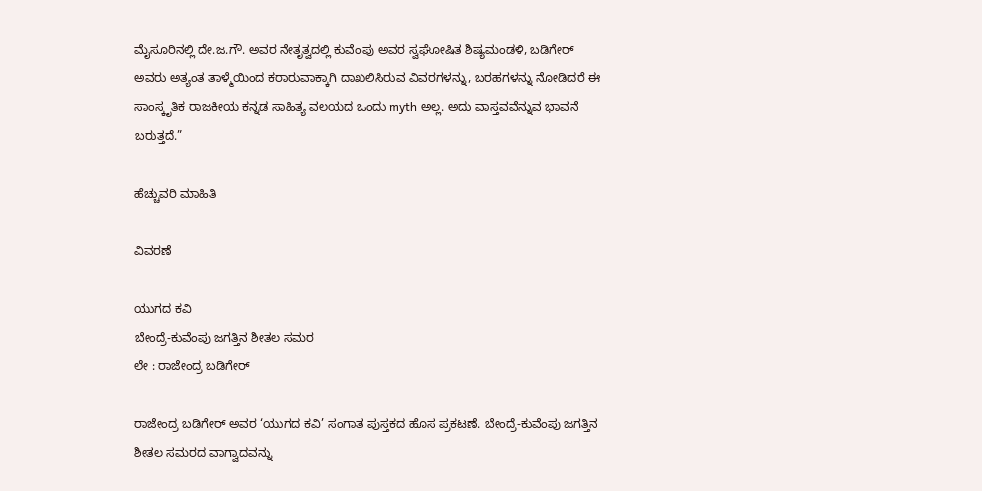ಮೈಸೂರಿನಲ್ಲಿ ದೇ.ಜ.ಗೌ. ಅವರ ನೇತೃತ್ವದಲ್ಲಿ ಕುವೆಂಪು ಅವರ ಸ್ವಘೋಷಿತ ಶಿಷ್ಯಮಂಡಳಿ, ಬಡಿಗೇರ್ ಅವರು ಅತ್ಯಂತ ತಾಳ್ಮೆಯಿಂದ ಕರಾರುವಾಕ್ಕಾಗಿ ದಾಖಲಿಸಿರುವ ವಿವರಗಳನ್ನು, ಬರಹಗಳನ್ನು ನೋಡಿದರೆ ಈ ಸಾಂಸ್ಕೃತಿಕ ರಾಜಕೀಯ ಕನ್ನಡ ಸಾಹಿತ್ಯ ವಲಯದ ಒಂದು myth ಅಲ್ಲ. ಅದು ವಾಸ್ತವವೆನ್ನುವ ಭಾವನೆ ಬರುತ್ತದೆ.”

ಹೆಚ್ಚುವರಿ ಮಾಹಿತಿ

ವಿವರಣೆ

ಯುಗದ ಕವಿ
ಬೇಂದ್ರೆ-ಕುವೆಂಪು ಜಗತ್ತಿನ ಶೀತಲ ಸಮರ
ಲೇ : ರಾಜೇಂದ್ರ ಬಡಿಗೇರ್

ರಾಜೇಂದ್ರ ಬಡಿಗೇರ್ ಅವರ ‘ಯುಗದ ಕವಿ’ ಸಂಗಾತ ಪುಸ್ತಕದ ಹೊಸ ಪ್ರಕಟಣೆ. ಬೇಂದ್ರೆ-ಕುವೆಂಪು ಜಗತ್ತಿನ ಶೀತಲ ಸಮರದ ವಾಗ್ವಾದವನ್ನು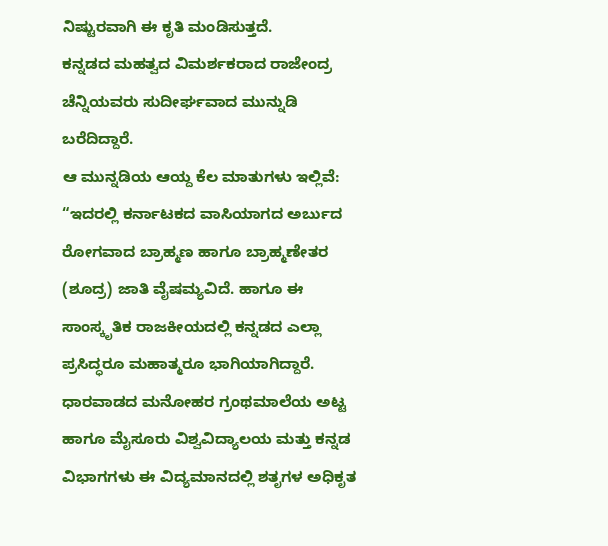ನಿಷ್ಟುರವಾಗಿ ಈ ಕೃತಿ ಮಂಡಿಸುತ್ತದೆ.
ಕನ್ನಡದ ಮಹತ್ವದ ವಿಮರ್ಶಕರಾದ ರಾಜೇಂದ್ರ ಚೆನ್ನಿಯವರು ಸುದೀರ್ಘವಾದ ಮುನ್ನುಡಿ ಬರೆದಿದ್ದಾರೆ.
ಆ ಮುನ್ನಡಿಯ ಆಯ್ದ ಕೆಲ ಮಾತುಗಳು ಇಲ್ಲಿವೆ:
“ಇದರಲ್ಲಿ ಕರ್ನಾಟಕದ ವಾಸಿಯಾಗದ ಅರ್ಬುದ ರೋಗವಾದ ಬ್ರಾಹ್ಮಣ ಹಾಗೂ ಬ್ರಾಹ್ಮಣೇತರ (ಶೂದ್ರ) ಜಾತಿ ವೈಷಮ್ಯವಿದೆ. ಹಾಗೂ ಈ ಸಾಂಸ್ಕೃತಿಕ ರಾಜಕೀಯದಲ್ಲಿ ಕನ್ನಡದ ಎಲ್ಲಾ ಪ್ರಸಿದ್ಧರೂ ಮಹಾತ್ಮರೂ ಭಾಗಿಯಾಗಿದ್ದಾರೆ. ಧಾರವಾಡದ ಮನೋಹರ ಗ್ರಂಥಮಾಲೆಯ ಅಟ್ಟ ಹಾಗೂ ಮೈಸೂರು ವಿಶ್ವವಿದ್ಯಾಲಯ ಮತ್ತು ಕನ್ನಡ ವಿಭಾಗಗಳು ಈ ವಿದ್ಯಮಾನದಲ್ಲಿ ಶತೃಗಳ ಅಧಿಕೃತ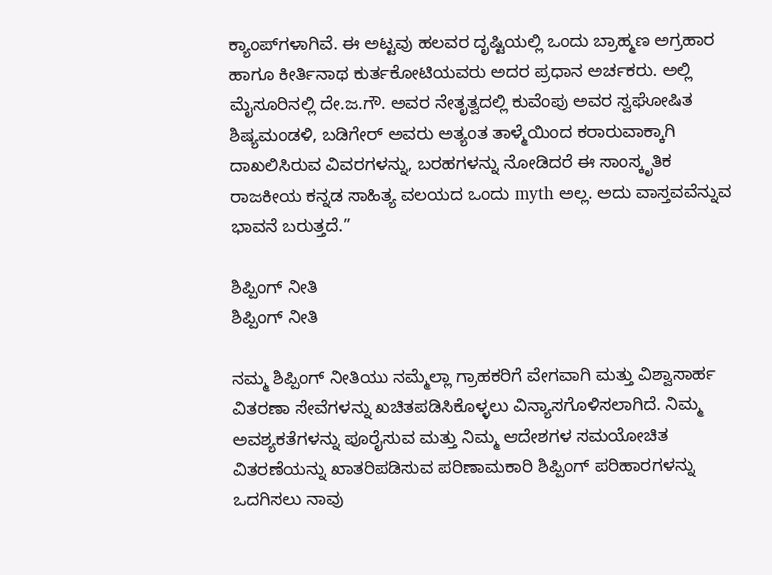ಕ್ಯಾಂಪ್‌ಗಳಾಗಿವೆ. ಈ ಅಟ್ಟವು ಹಲವರ ದೃಷ್ಟಿಯಲ್ಲಿ ಒಂದು ಬ್ರಾಹ್ಮಣ ಅಗ್ರಹಾರ ಹಾಗೂ ಕೀರ್ತಿನಾಥ ಕುರ್ತಕೋಟಿಯವರು ಅದರ ಪ್ರಧಾನ ಅರ್ಚಕರು. ಅಲ್ಲಿ ಮೈಸೂರಿನಲ್ಲಿ ದೇ.ಜ.ಗೌ. ಅವರ ನೇತೃತ್ವದಲ್ಲಿ ಕುವೆಂಪು ಅವರ ಸ್ವಘೋಷಿತ ಶಿಷ್ಯಮಂಡಳಿ, ಬಡಿಗೇರ್ ಅವರು ಅತ್ಯಂತ ತಾಳ್ಮೆಯಿಂದ ಕರಾರುವಾಕ್ಕಾಗಿ ದಾಖಲಿಸಿರುವ ವಿವರಗಳನ್ನು, ಬರಹಗಳನ್ನು ನೋಡಿದರೆ ಈ ಸಾಂಸ್ಕೃತಿಕ ರಾಜಕೀಯ ಕನ್ನಡ ಸಾಹಿತ್ಯ ವಲಯದ ಒಂದು myth ಅಲ್ಲ. ಅದು ವಾಸ್ತವವೆನ್ನುವ ಭಾವನೆ ಬರುತ್ತದೆ.”

ಶಿಪ್ಪಿಂಗ್ ನೀತಿ
ಶಿಪ್ಪಿಂಗ್ ನೀತಿ

ನಮ್ಮ ಶಿಪ್ಪಿಂಗ್ ನೀತಿಯು ನಮ್ಮೆಲ್ಲಾ ಗ್ರಾಹಕರಿಗೆ ವೇಗವಾಗಿ ಮತ್ತು ವಿಶ್ವಾಸಾರ್ಹ ವಿತರಣಾ ಸೇವೆಗಳನ್ನು ಖಚಿತಪಡಿಸಿಕೊಳ್ಳಲು ವಿನ್ಯಾಸಗೊಳಿಸಲಾಗಿದೆ. ನಿಮ್ಮ ಅವಶ್ಯಕತೆಗಳನ್ನು ಪೂರೈಸುವ ಮತ್ತು ನಿಮ್ಮ ಆದೇಶಗಳ ಸಮಯೋಚಿತ ವಿತರಣೆಯನ್ನು ಖಾತರಿಪಡಿಸುವ ಪರಿಣಾಮಕಾರಿ ಶಿಪ್ಪಿಂಗ್ ಪರಿಹಾರಗಳನ್ನು ಒದಗಿಸಲು ನಾವು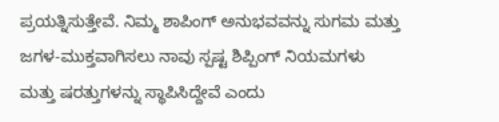ಪ್ರಯತ್ನಿಸುತ್ತೇವೆ. ನಿಮ್ಮ ಶಾಪಿಂಗ್ ಅನುಭವವನ್ನು ಸುಗಮ ಮತ್ತು ಜಗಳ-ಮುಕ್ತವಾಗಿಸಲು ನಾವು ಸ್ಪಷ್ಟ ಶಿಪ್ಪಿಂಗ್ ನಿಯಮಗಳು ಮತ್ತು ಷರತ್ತುಗಳನ್ನು ಸ್ಥಾಪಿಸಿದ್ದೇವೆ ಎಂದು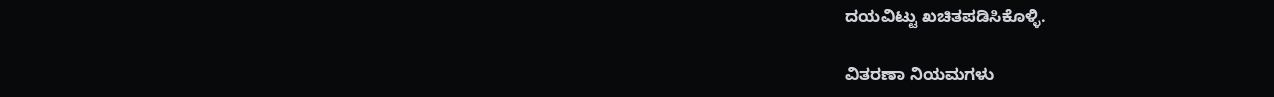ದಯವಿಟ್ಟು ಖಚಿತಪಡಿಸಿಕೊಳ್ಳಿ.

ವಿತರಣಾ ನಿಯಮಗಳು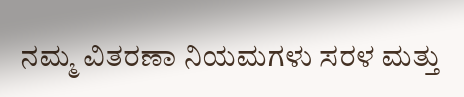ನಮ್ಮ ವಿತರಣಾ ನಿಯಮಗಳು ಸರಳ ಮತ್ತು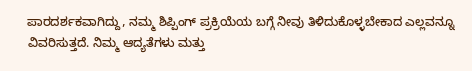ಪಾರದರ್ಶಕವಾಗಿದ್ದು, ನಮ್ಮ ಶಿಪ್ಪಿಂಗ್ ಪ್ರಕ್ರಿಯೆಯ ಬಗ್ಗೆ ನೀವು ತಿಳಿದುಕೊಳ್ಳಬೇಕಾದ ಎಲ್ಲವನ್ನೂ ವಿವರಿಸುತ್ತದೆ. ನಿಮ್ಮ ಆದ್ಯತೆಗಳು ಮತ್ತು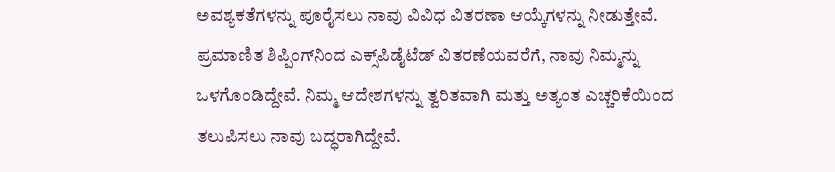ಅವಶ್ಯಕತೆಗಳನ್ನು ಪೂರೈಸಲು ನಾವು ವಿವಿಧ ವಿತರಣಾ ಆಯ್ಕೆಗಳನ್ನು ನೀಡುತ್ತೇವೆ. ಪ್ರಮಾಣಿತ ಶಿಪ್ಪಿಂಗ್‌ನಿಂದ ಎಕ್ಸ್‌ಪಿಡೈಟೆಡ್ ವಿತರಣೆಯವರೆಗೆ, ನಾವು ನಿಮ್ಮನ್ನು ಒಳಗೊಂಡಿದ್ದೇವೆ. ನಿಮ್ಮ ಆದೇಶಗಳನ್ನು ತ್ವರಿತವಾಗಿ ಮತ್ತು ಅತ್ಯಂತ ಎಚ್ಚರಿಕೆಯಿಂದ ತಲುಪಿಸಲು ನಾವು ಬದ್ಧರಾಗಿದ್ದೇವೆ.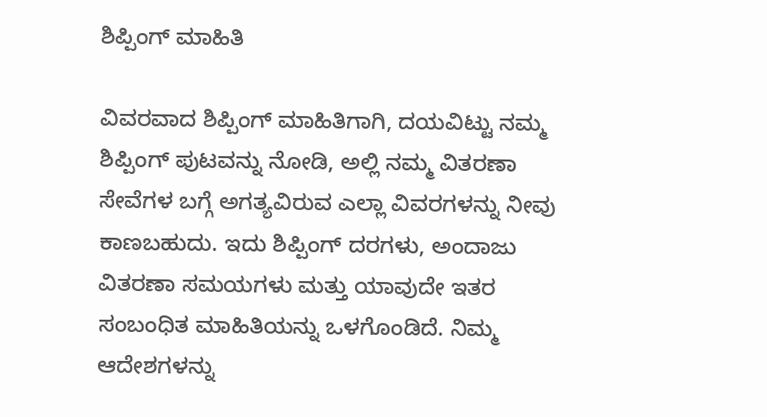ಶಿಪ್ಪಿಂಗ್ ಮಾಹಿತಿ

ವಿವರವಾದ ಶಿಪ್ಪಿಂಗ್ ಮಾಹಿತಿಗಾಗಿ, ದಯವಿಟ್ಟು ನಮ್ಮ ಶಿಪ್ಪಿಂಗ್ ಪುಟವನ್ನು ನೋಡಿ, ಅಲ್ಲಿ ನಮ್ಮ ವಿತರಣಾ ಸೇವೆಗಳ ಬಗ್ಗೆ ಅಗತ್ಯವಿರುವ ಎಲ್ಲಾ ವಿವರಗಳನ್ನು ನೀವು ಕಾಣಬಹುದು. ಇದು ಶಿಪ್ಪಿಂಗ್ ದರಗಳು, ಅಂದಾಜು ವಿತರಣಾ ಸಮಯಗಳು ಮತ್ತು ಯಾವುದೇ ಇತರ ಸಂಬಂಧಿತ ಮಾಹಿತಿಯನ್ನು ಒಳಗೊಂಡಿದೆ. ನಿಮ್ಮ ಆದೇಶಗಳನ್ನು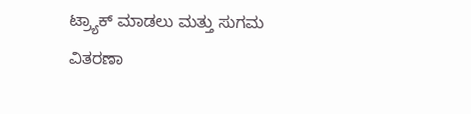ಟ್ರ್ಯಾಕ್ ಮಾಡಲು ಮತ್ತು ಸುಗಮ ವಿತರಣಾ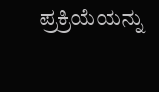ಪ್ರಕ್ರಿಯೆಯನ್ನು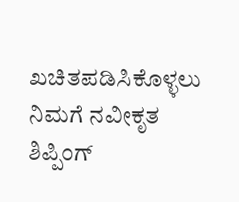ಖಚಿತಪಡಿಸಿಕೊಳ್ಳಲು ನಿಮಗೆ ನವೀಕೃತ ಶಿಪ್ಪಿಂಗ್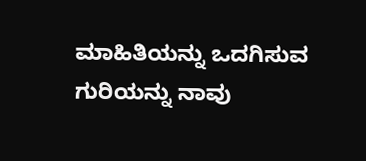ಮಾಹಿತಿಯನ್ನು ಒದಗಿಸುವ ಗುರಿಯನ್ನು ನಾವು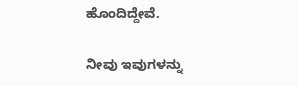ಹೊಂದಿದ್ದೇವೆ.

ನೀವು ಇವುಗಳನ್ನು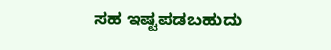ಸಹ ಇಷ್ಟಪಡಬಹುದು